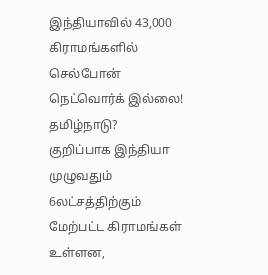இந்தியாவில் 43,000 கிராமங்களில் செல்போன் நெட்வொர்க் இல்லை! தமிழ்நாடு?
குறிப்பாக இந்தியா முழுவதும் 6லட்சத்திற்கும் மேற்பட்ட கிராமங்கள் உள்ளன,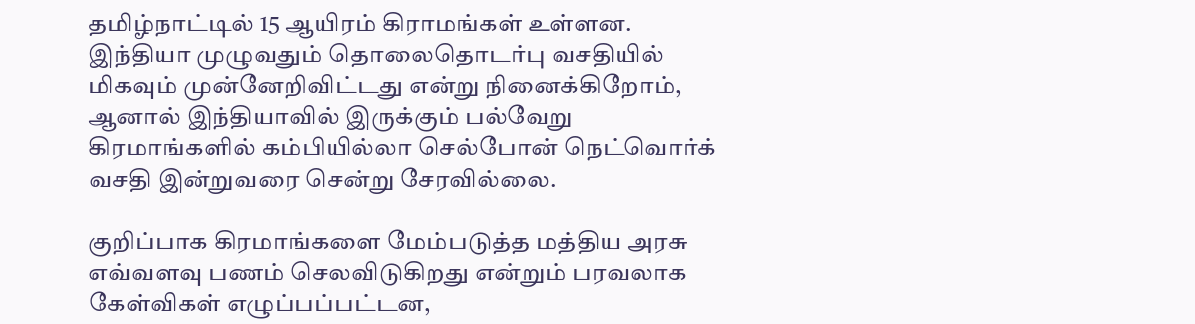தமிழ்நாட்டில் 15 ஆயிரம் கிராமங்கள் உள்ளன.
இந்தியா முழுவதும் தொலைதொடர்பு வசதியில் மிகவும் முன்னேறிவிட்டது என்று நினைக்கிறோம், ஆனால் இந்தியாவில் இருக்கும் பல்வேறு கிரமாங்களில் கம்பியில்லா செல்போன் நெட்வொர்க் வசதி இன்றுவரை சென்று சேரவில்லை.

குறிப்பாக கிரமாங்களை மேம்படுத்த மத்திய அரசு எவ்வளவு பணம் செலவிடுகிறது என்றும் பரவலாக கேள்விகள் எழுப்பப்பட்டன,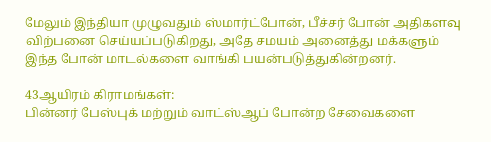மேலும் இந்தியா முழுவதும் ஸ்மார்ட்போன், பீச்சர் போன் அதிகளவு விற்பனை செய்யப்படுகிறது, அதே சமயம் அனைத்து மக்களும் இந்த போன் மாடல்களை வாங்கி பயன்படுத்துகின்றனர்.

43ஆயிரம் கிராமங்கள்:
பின்னர் பேஸ்புக் மற்றும் வாட்ஸ்ஆப் போன்ற சேவைகளை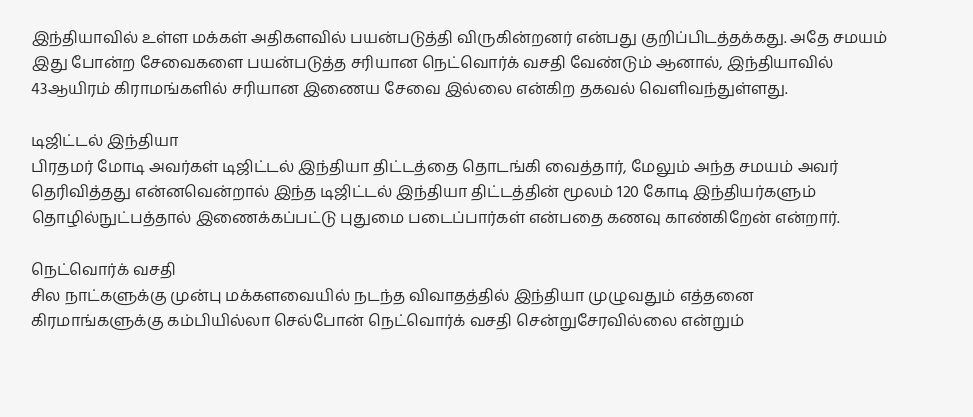இந்தியாவில் உள்ள மக்கள் அதிகளவில் பயன்படுத்தி விருகின்றனர் என்பது குறிப்பிடத்தக்கது. அதே சமயம் இது போன்ற சேவைகளை பயன்படுத்த சரியான நெட்வொர்க் வசதி வேண்டும் ஆனால், இந்தியாவில் 43ஆயிரம் கிராமங்களில் சரியான இணைய சேவை இல்லை என்கிற தகவல் வெளிவந்துள்ளது.

டிஜிட்டல் இந்தியா
பிரதமர் மோடி அவர்கள் டிஜிட்டல் இந்தியா திட்டத்தை தொடங்கி வைத்தார், மேலும் அந்த சமயம் அவர் தெரிவித்தது என்னவென்றால் இந்த டிஜிட்டல் இந்தியா திட்டத்தின் மூலம் 120 கோடி இந்தியர்களும் தொழில்நுட்பத்தால் இணைக்கப்பட்டு புதுமை படைப்பார்கள் என்பதை கணவு காண்கிறேன் என்றார்.

நெட்வொர்க் வசதி
சில நாட்களுக்கு முன்பு மக்களவையில் நடந்த விவாதத்தில் இந்தியா முழுவதும் எத்தனை கிரமாங்களுக்கு கம்பியில்லா செல்போன் நெட்வொர்க் வசதி சென்றுசேரவில்லை என்றும்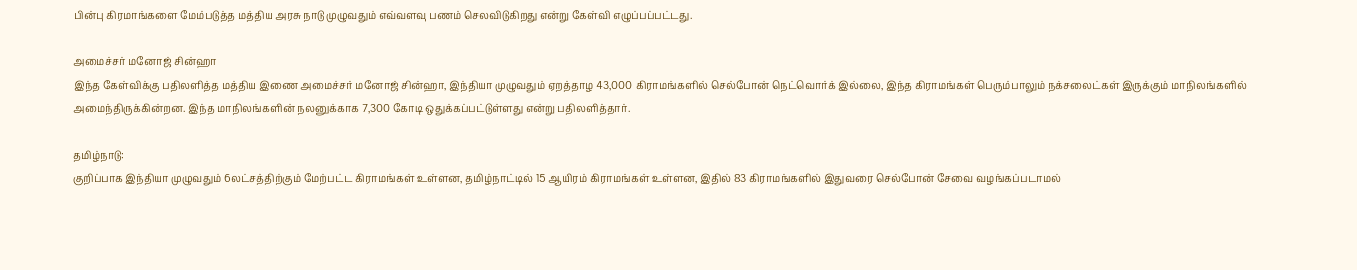பின்பு கிரமாங்களை மேம்படுத்த மத்திய அரசு நாடு முழுவதும் எவ்வளவு பணம் செலவிடுகிறது என்று கேள்வி எழுப்பப்பட்டது.

அமைச்சர் மனோஜ் சின்ஹா
இந்த கேள்விக்கு பதிலளித்த மத்திய இணை அமைச்சர் மனோஜ் சின்ஹா, இந்தியா முழுவதும் ஏறத்தாழ 43,000 கிராமங்களில் செல்போன் நெட்வொர்க் இல்லை, இந்த கிராமங்கள் பெரும்பாலும் நக்சலைட்கள் இருக்கும் மாநிலங்களில் அமைந்திருக்கின்றன. இந்த மாநிலங்களின் நலனுக்காக 7,300 கோடி ஒதுக்கப்பட்டுள்ளது என்று பதிலளித்தார்.

தமிழ்நாடு:
குறிப்பாக இந்தியா முழுவதும் 6லட்சத்திற்கும் மேற்பட்ட கிராமங்கள் உள்ளன, தமிழ்நாட்டில் 15 ஆயிரம் கிராமங்கள் உள்ளன, இதில் 83 கிராமங்களில் இதுவரை செல்போன் சேவை வழங்கப்படாமல்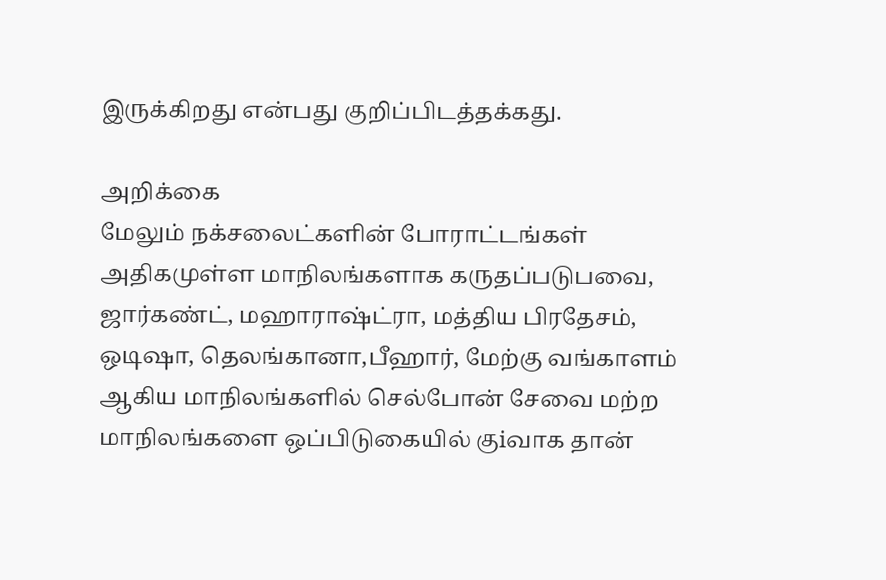இருக்கிறது என்பது குறிப்பிடத்தக்கது.

அறிக்கை
மேலும் நக்சலைட்களின் போராட்டங்கள் அதிகமுள்ள மாநிலங்களாக கருதப்படுபவை, ஜார்கண்ட், மஹாராஷ்ட்ரா, மத்திய பிரதேசம், ஒடிஷா, தெலங்கானா,பீஹார், மேற்கு வங்காளம் ஆகிய மாநிலங்களில் செல்போன் சேவை மற்ற மாநிலங்களை ஒப்பிடுகையில் குiவாக தான்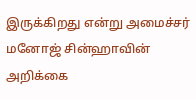இருக்கிறது என்று அமைச்சர் மனோஜ் சின்ஹாவின் அறிக்கை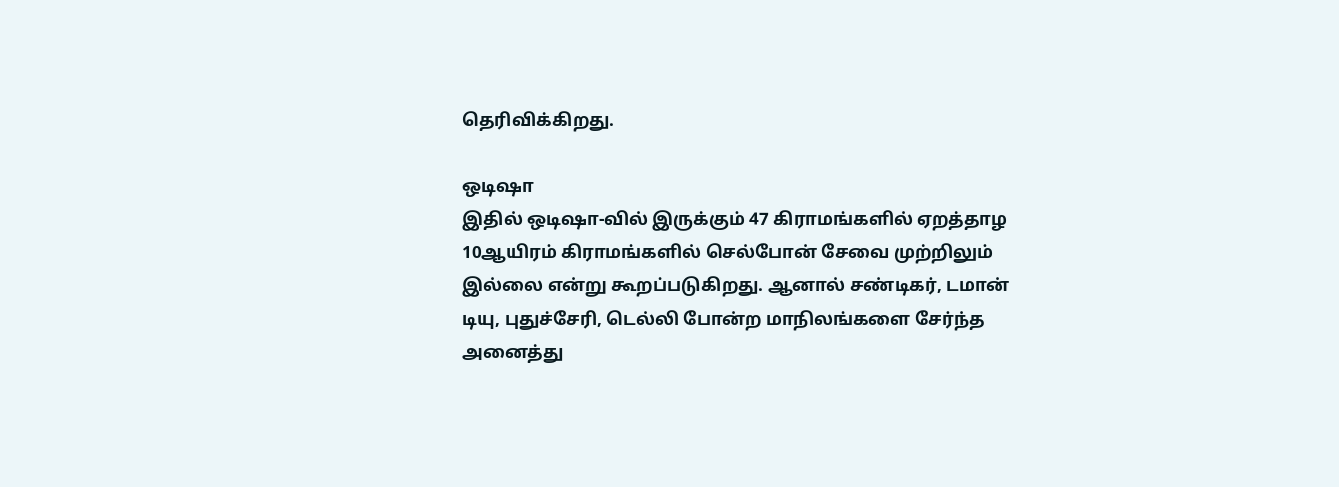தெரிவிக்கிறது.

ஒடிஷா
இதில் ஒடிஷா-வில் இருக்கும் 47 கிராமங்களில் ஏறத்தாழ 10ஆயிரம் கிராமங்களில் செல்போன் சேவை முற்றிலும் இல்லை என்று கூறப்படுகிறது. ஆனால் சண்டிகர், டமான் டியு, புதுச்சேரி, டெல்லி போன்ற மாநிலங்களை சேர்ந்த அனைத்து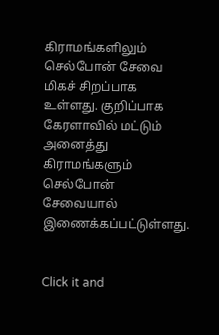கிராமங்களிலும் செல்போன் சேவை மிகச் சிறப்பாக உள்ளது. குறிப்பாக கேரளாவில் மட்டும் அனைத்து கிராமங்களும் செல்போன் சேவையால் இணைக்கப்பட்டுள்ளது.


Click it and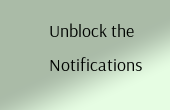Unblock the Notifications